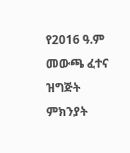የ2016 ዓ.ም መውጫ ፈተና ዝግጅት ምክንያት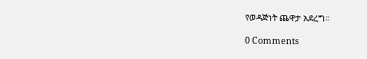የወዳጅነት ጨዋታ አደረግ፡፡

0 Comments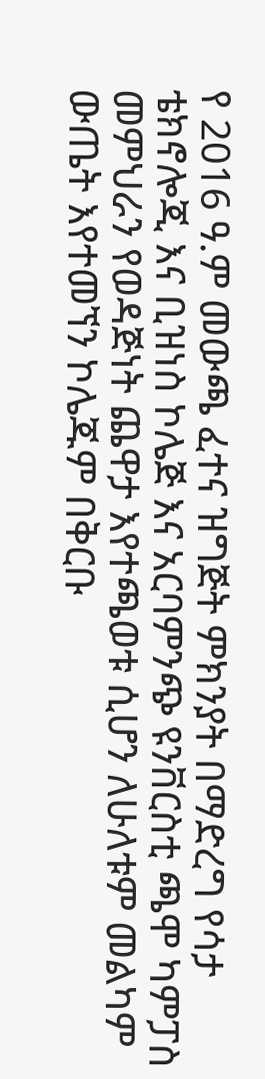የ 2016 ዓ.ም መውጫ ፈተና ዝግጅት ምክንያት በማድረግ የሳታ ቴክኖሎጂ እና ቢዝነስ ኮሌጅ እና አርባምንጭ ዩንቨርስቲ ጫሞ ካምፓስ መምህራን የወዳጅነት ጨዋታ እየተጫወቱ ሲሆን ለሁለቱም መልካም ውጤት እየተመኘን ኮሌጁም በቅርቡ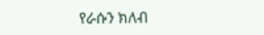የራሱን ክለብ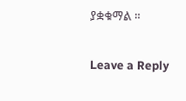ያቋቁማል ።

Leave a Reply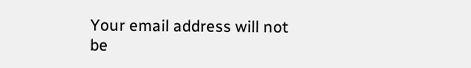Your email address will not be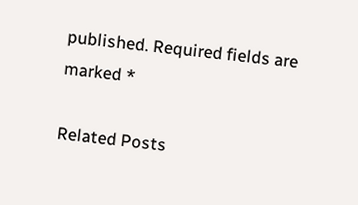published. Required fields are marked *

Related Posts